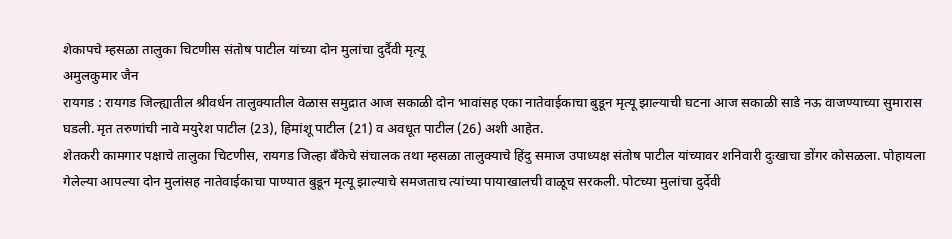शेकापचे म्हसळा तालुका चिटणीस संतोष पाटील यांच्या दोन मुलांचा दुर्दैवी मृत्यू
अमुलकुमार जैन
रायगड : रायगड जिल्ह्यातील श्रीवर्धन तालुक्यातील वेळास समुद्रात आज सकाळी दोन भावांसह एका नातेवाईकाचा बुडून मृत्यू झाल्याची घटना आज सकाळी साडे नऊ वाजण्याच्या सुमारास घडली. मृत तरुणांची नावे मयुरेश पाटील (23), हिमांशू पाटील (21) व अवधूत पाटील (26) अशी आहेत.
शेतकरी कामगार पक्षाचे तालुका चिटणीस, रायगड जिल्हा बँकेचे संचालक तथा म्हसळा तालुक्याचे हिंदु समाज उपाध्यक्ष संतोष पाटील यांच्यावर शनिवारी दुःखाचा डोंगर कोसळला. पोहायला गेलेल्या आपल्या दोन मुलांसह नातेवाईकाचा पाण्यात बुडून मृत्यू झाल्याचे समजताच त्यांच्या पायाखालची वाळूच सरकली. पोटच्या मुलांचा दुर्देवी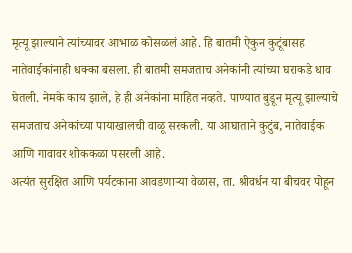मृत्यू झाल्याने त्यांच्यावर आभाळ कोसळलं आहे. हि बातमी ऐकुन कुटूंबासह नातेवाईकांनाही धक्का बसला. ही बातमी समजताच अनेकांनी त्यांच्या घराकडे धाव घेतली. नेमके काय झाले, हे ही अनेकांना माहित नव्हते. पाण्यात बुडून मृत्यू झाल्याचे समजताच अनेकांच्या पायाखालची वाळू सरकली. या आघाताने कुटुंब, नातेवाईक आणि गावावर शोककळा पसरली आहे.
अत्यंत सुरक्षित आणि पर्यटकाना आवडणाऱ्या वेळास, ता. श्रीवर्धन या बीचवर पोहून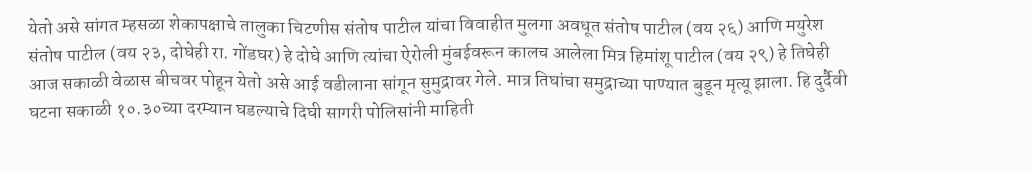येतो असे सांगत म्हसळा शेकापक्षाचे तालुका चिटणीस संतोष पाटील यांचा विवाहीत मुलगा अवधूत संतोष पाटील (वय २६) आणि मयुरेश संतोष पाटील (वय २३, दोघेही रा. गोंडघर) हे दोघे आणि त्यांचा ऐरोली मुंबईवरून कालच आलेला मित्र हिमांशू पाटील (वय २९) हे तिघेही आज सकाळी वेळास बीचवर पोहून येतो असे आई वडीलाना सांगून सुमुद्रावर गेले. मात्र तिघांचा समुद्राच्या पाण्यात बुडून मृत्यू झाला. हि दुर्दैवी घटना सकाळी १०.३०च्या दरम्यान घडल्याचे दिघी सागरी पोलिसांनी माहिती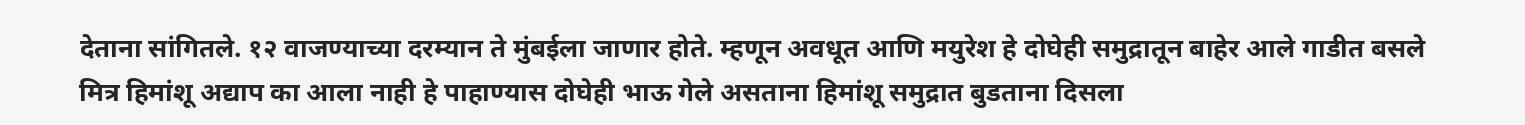देताना सांगितले. १२ वाजण्याच्या दरम्यान ते मुंबईला जाणार होते. म्हणून अवधूत आणि मयुरेश हे दोघेही समुद्रातून बाहेर आले गाडीत बसले मित्र हिमांशू अद्याप का आला नाही हे पाहाण्यास दोघेही भाऊ गेले असताना हिमांशू समुद्रात बुडताना दिसला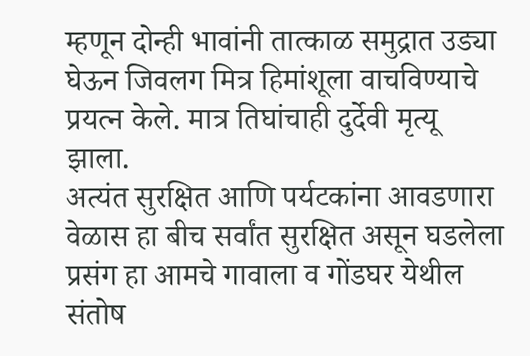म्हणून दोन्ही भावांनी तात्काळ समुद्रात उड्या घेऊन जिवलग मित्र हिमांशूला वाचविण्याचे प्रयत्न केले. मात्र तिघांचाही दुर्देवी मृत्यू झाला.
अत्यंत सुरक्षित आणि पर्यटकांना आवडणारा वेळास हा बीच सर्वांत सुरक्षित असून घडलेला प्रसंग हा आमचे गावाला व गोंडघर येथील संतोष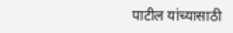पाटील यांच्यासाठी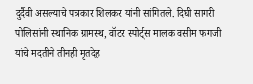दुर्दैवी असल्याचे पत्रकार शिलकर यांनी सांगितले. दिघी सागरी पोलिसांनी स्थानिक ग्रामस्थ, वॉटर स्पोर्ट्स मालक वसीम फगजी यांचे मदतीने तीनही मृतदेह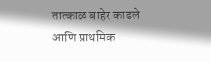तात्काळ बाहेर काढले आणि प्राथमिक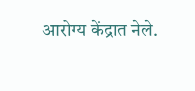आरोग्य केंद्रात नेले.